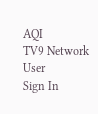AQI
TV9 Network
User
Sign In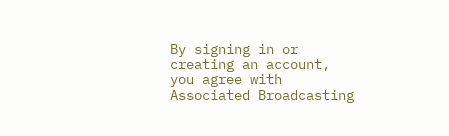By signing in or creating an account, you agree with Associated Broadcasting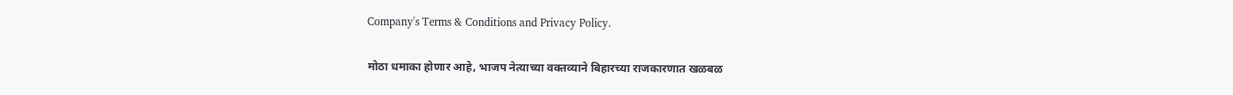Company's Terms & Conditions and Privacy Policy.

मोठा धमाका होणार आहे, भाजप नेत्याच्या वक्तव्याने बिहारच्या राजकारणात खळबळ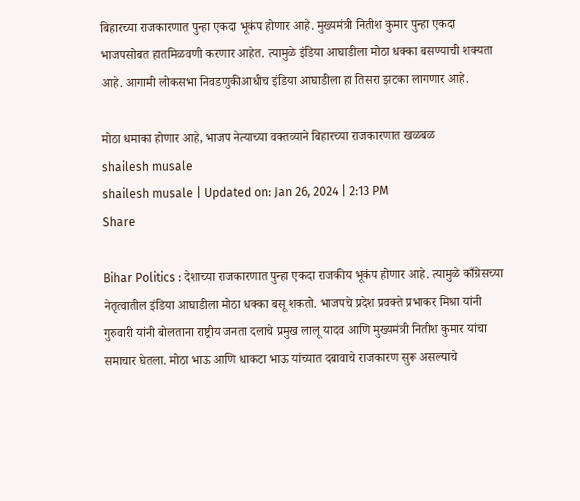बिहारच्या राजकारणात पुन्हा एकदा भूकंप होणार आहे. मुख्यमंत्री नितीश कुमार पुन्हा एकदा भाजपसोबत हातमिळवणी करणार आहेत. त्यामुळे इंडिया आघाडीला मोठा धक्का बसण्याची शक्यता आहे. आगामी लोकसभा निवडणुकीआधीच इंडिया आघाडीला हा तिसरा झटका लागणार आहे.

मोठा धमाका होणार आहे, भाजप नेत्याच्या वक्तव्याने बिहारच्या राजकारणात खळबळ
shailesh musale
shailesh musale | Updated on: Jan 26, 2024 | 2:13 PM
Share

Bihar Politics : देशाच्या राजकारणात पुन्हा एकदा राजकीय भूकंप होणार आहे. त्यामुळे काँग्रेसच्या नेतृत्वातील इंडिया आघाडीला मोठा धक्का बसू शकतो. भाजपचे प्रदेश प्रवक्ते प्रभाकर मिश्रा यांनी गुरुवारी यांनी बोलताना राष्ट्रीय जनता दलाचे प्रमुख लालू यादव आणि मुख्यमंत्री नितीश कुमार यांचा समाचार घेतला. मोठा भाऊ आणि धाकटा भाऊ यांच्यात दबावाचे राजकारण सुरू असल्याचे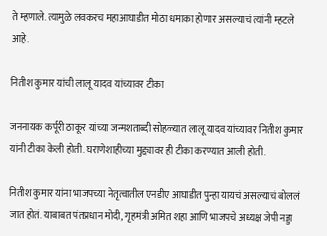ते म्हणाले. त्यामुळे लवकरच महाआघाडीत मोठा धमाका होणार असल्याचं त्यांनी म्हटले आहे.

नितीश कुमार यांची लालू यादव यांच्यावर टीका

जननायक कर्पूरी ठाकूर यांच्या जन्मशताब्दी सोहळ्यात लालू यादव यांच्यावर नितीश कुमार यांनी टीका केली होती. घराणेशाहीच्या मुद्द्यावर ही टीका करण्यात आली होती.

नितीश कुमार यांना भाजपच्या नेतृत्वातील एनडीए आघाडीत पुन्हा यायचं असल्याचं बोललं जात होतं. याबाबत पंतप्रधान मोदी, गृहमंत्री अमित शहा आणि भाजपचे अध्यक्ष जेपी नड्डा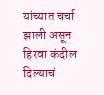यांच्यात चर्चा झाली असून हिरवा कंदील दिल्याचं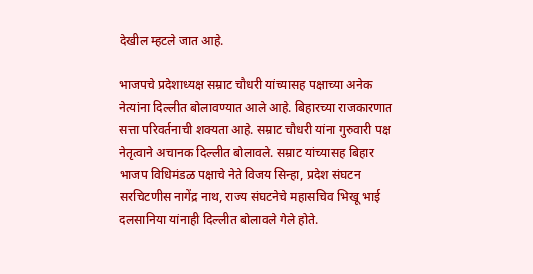देखील म्हटले जात आहे.

भाजपचे प्रदेशाध्यक्ष सम्राट चौधरी यांच्यासह पक्षाच्या अनेक नेत्यांना दिल्लीत बोलावण्यात आले आहे. बिहारच्या राजकारणात सत्ता परिवर्तनाची शक्यता आहे. सम्राट चौधरी यांना गुरुवारी पक्ष नेतृत्वाने अचानक दिल्लीत बोलावले. सम्राट यांच्यासह बिहार भाजप विधिमंडळ पक्षाचे नेते विजय सिन्हा, प्रदेश संघटन सरचिटणीस नागेंद्र नाथ, राज्य संघटनेचे महासचिव भिखू भाई दलसानिया यांनाही दिल्लीत बोलावले गेले होते.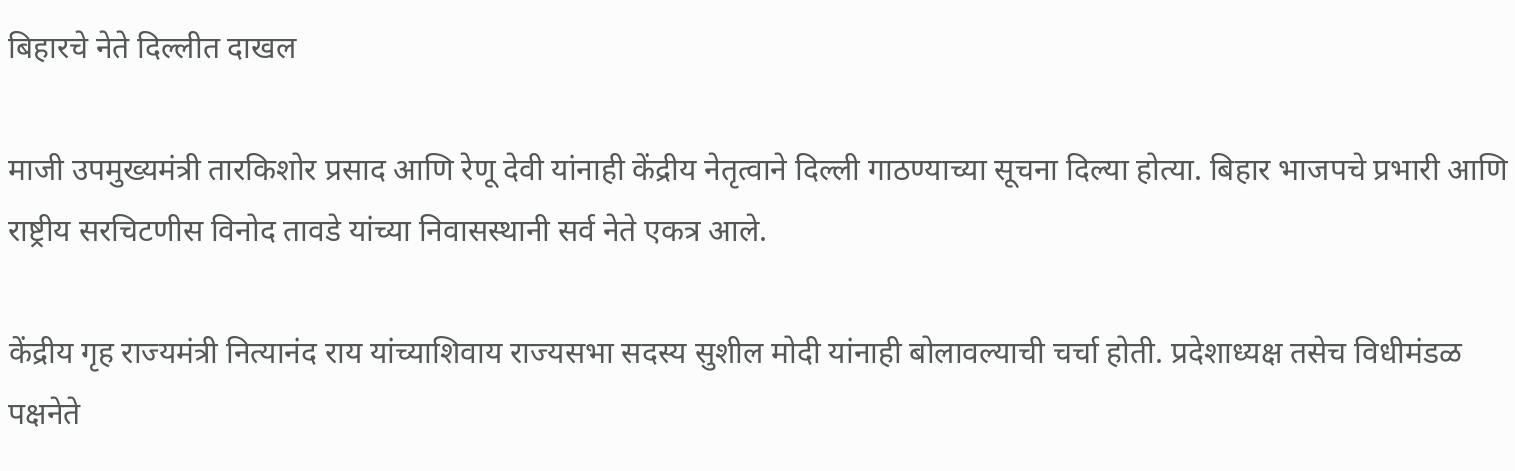बिहारचे नेते दिल्लीत दाखल

माजी उपमुख्यमंत्री तारकिशोर प्रसाद आणि रेणू देवी यांनाही केंद्रीय नेतृत्वाने दिल्ली गाठण्याच्या सूचना दिल्या होत्या. बिहार भाजपचे प्रभारी आणि राष्ट्रीय सरचिटणीस विनोद तावडे यांच्या निवासस्थानी सर्व नेते एकत्र आले.

केंद्रीय गृह राज्यमंत्री नित्यानंद राय यांच्याशिवाय राज्यसभा सदस्य सुशील मोदी यांनाही बोलावल्याची चर्चा होती. प्रदेशाध्यक्ष तसेच विधीमंडळ पक्षनेते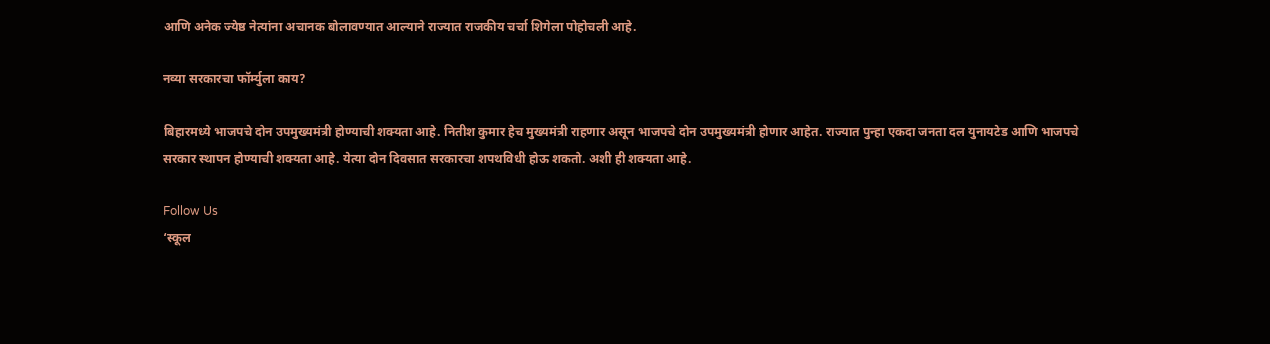आणि अनेक ज्येष्ठ नेत्यांना अचानक बोलावण्यात आल्याने राज्यात राजकीय चर्चा शिगेला पोहोचली आहे.

नव्या सरकारचा फॉर्म्युला काय?

बिहारमध्ये भाजपचे दोन उपमुख्यमंत्री होण्याची शक्यता आहे. नितीश कुमार हेच मुख्यमंत्री राहणार असून भाजपचे दोन उपमुख्यमंत्री होणार आहेत. राज्यात पुन्हा एकदा जनता दल युनायटेड आणि भाजपचे सरकार स्थापन होण्याची शक्यता आहे. येत्या दोन दिवसात सरकारचा शपथविधी होऊ शकतो. अशी ही शक्यता आहे.

Follow Us
‘स्कूल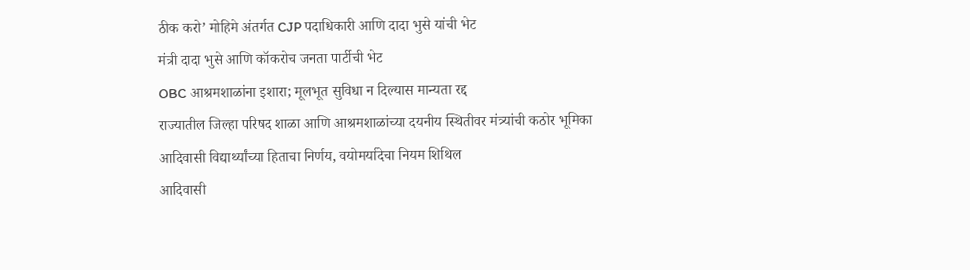ठीक करो’ मोहिमे अंतर्गत CJP पदाधिकारी आणि दादा भुसे यांची भेट
मंत्री दादा भुसे आणि कॉकरोच जनता पार्टीची भेट
OBC आश्रमशाळांना इशारा; मूलभूत सुविधा न दिल्यास मान्यता रद्द
राज्यातील जिल्हा परिषद शाळा आणि आश्रमशाळांच्या दयनीय स्थितीवर मंत्र्यांची कठोर भूमिका
आदिवासी विद्यार्थ्यांच्या हिताचा निर्णय, वयोमर्यादेचा नियम शिथिल
आदिवासी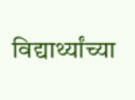विद्यार्थ्यांच्या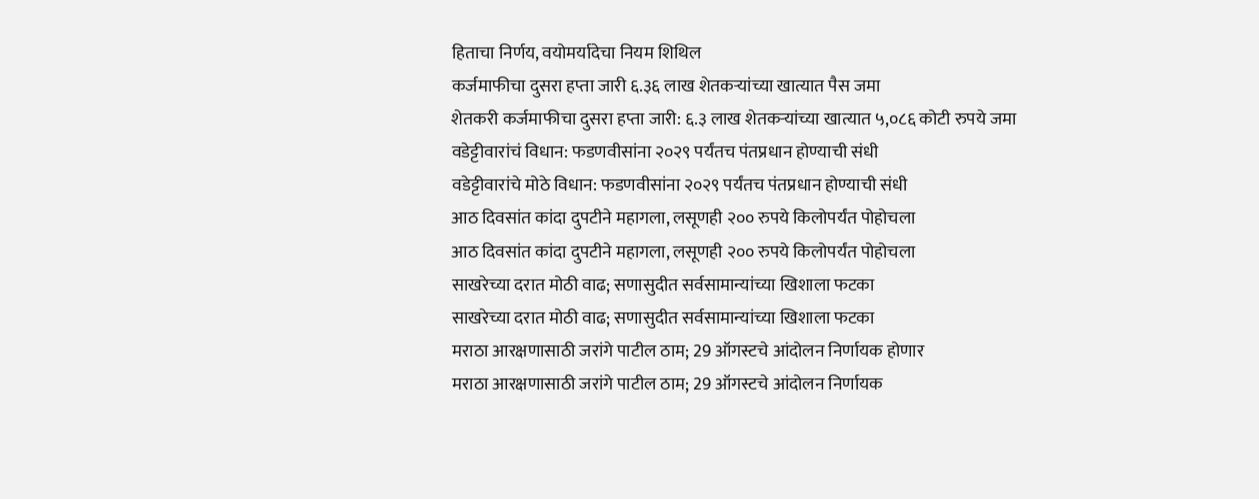हिताचा निर्णय, वयोमर्यादेचा नियम शिथिल
कर्जमाफीचा दुसरा हप्ता जारी ६.३६ लाख शेतकऱ्यांच्या खात्यात पैस जमा
शेतकरी कर्जमाफीचा दुसरा हप्ता जारी: ६.३ लाख शेतकऱ्यांच्या खात्यात ५,०८६ कोटी रुपये जमा
वडेट्टीवारांचं विधान: फडणवीसांना २०२९ पर्यंतच पंतप्रधान होण्याची संधी
वडेट्टीवारांचे मोठे विधान: फडणवीसांना २०२९ पर्यंतच पंतप्रधान होण्याची संधी
आठ दिवसांत कांदा दुपटीने महागला, लसूणही २०० रुपये किलोपर्यंत पोहोचला
आठ दिवसांत कांदा दुपटीने महागला, लसूणही २०० रुपये किलोपर्यंत पोहोचला
साखरेच्या दरात मोठी वाढ; सणासुदीत सर्वसामान्यांच्या खिशाला फटका
साखरेच्या दरात मोठी वाढ; सणासुदीत सर्वसामान्यांच्या खिशाला फटका
मराठा आरक्षणासाठी जरांगे पाटील ठाम; 29 ऑगस्टचे आंदोलन निर्णायक होणार
मराठा आरक्षणासाठी जरांगे पाटील ठाम; 29 ऑगस्टचे आंदोलन निर्णायक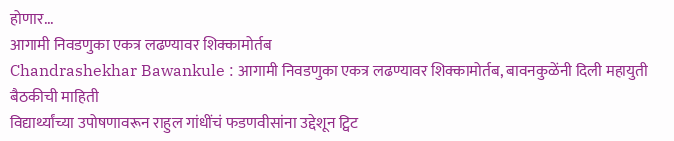होणार...
आगामी निवडणुका एकत्र लढण्यावर शिक्कामोर्तब
Chandrashekhar Bawankule : आगामी निवडणुका एकत्र लढण्यावर शिक्कामोर्तब, बावनकुळेंनी दिली महायुती बैठकीची माहिती
विद्यार्थ्यांच्या उपोषणावरून राहुल गांधींचं फडणवीसांना उद्देशून ट्विट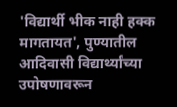'विद्यार्थी भीक नाही हक्क मागतायत', पुण्यातील आदिवासी विद्यार्थ्यांच्या उपोषणावरून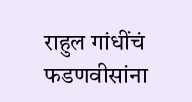राहुल गांधींचं फडणवीसांना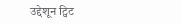उद्देशून ट्विट